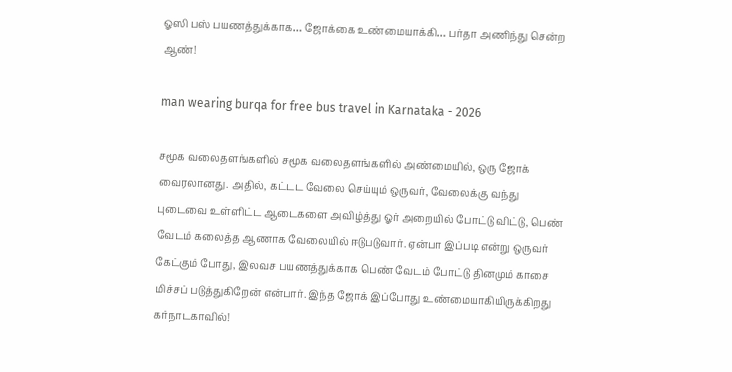ஓஸி பஸ் பயணத்துக்காக… ஜோக்கை உண்மையாக்கி… பர்தா அணிந்து சென்ற ஆண்!

man wearing burqa for free bus travel in Karnataka - 2026

சமூக வலைதளங்களில் சமூக வலைதளங்களில் அண்மையில், ஒரு ஜோக் வைரலானது. அதில், கட்டட வேலை செய்யும் ஒருவர், வேலைக்கு வந்து புடைவை உள்ளிட்ட ஆடைகளை அவிழ்த்து ஓர் அறையில் போட்டு விட்டு, பெண் வேடம் கலைத்த ஆணாக வேலையில் ஈடுபடுவார். ஏன்பா இப்படி என்று ஒருவர் கேட்கும் போது, இலவச பயணத்துக்காக பெண் வேடம் போட்டு தினமும் காசை மிச்சப் படுத்துகிறேன் என்பார். இந்த ஜோக் இப்போது உண்மையாகியிருக்கிறது கர்நாடகாவில்!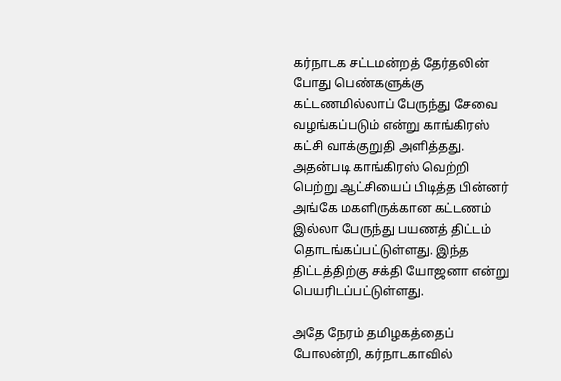கர்நாடக சட்டமன்றத் தேர்தலின் போது பெண்களுக்கு கட்டணமில்லாப் பேருந்து சேவை வழங்கப்படும் என்று காங்கிரஸ் கட்சி வாக்குறுதி அளித்தது. அதன்படி காங்கிரஸ் வெற்றி பெற்று ஆட்சியைப் பிடித்த பின்னர் அங்கே மகளிருக்கான கட்டணம் இல்லா பேருந்து பயணத் திட்டம் தொடங்கப்பட்டுள்ளது. இந்த திட்டத்திற்கு சக்தி யோஜனா என்று பெயரிடப்பட்டுள்ளது.

அதே நேரம் தமிழகத்தைப் போலன்றி, கர்நாடகாவில்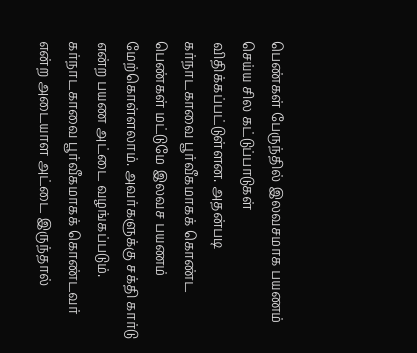பெண்கள் பேருந்தில் இலவசமாக பயணம் செய்ய சில கட்டுப்பாடுகள் விதிக்கப்பட்டுள்ளன. அதன்படி கர்நாடகாவை பூர்வீகமாகக் கொண்ட பெண்கள் மட்டுமே இலவச பயணம் மேற்கொள்ளலாம். அவர்களுக்கு சக்தி கார்டு என்ற பயண அட்டை வழங்கப்படும். கர்நாடகாவை பூர்வீகமாகக் கொண்டவர் என்ற அடையாள அட்டை இருந்தால்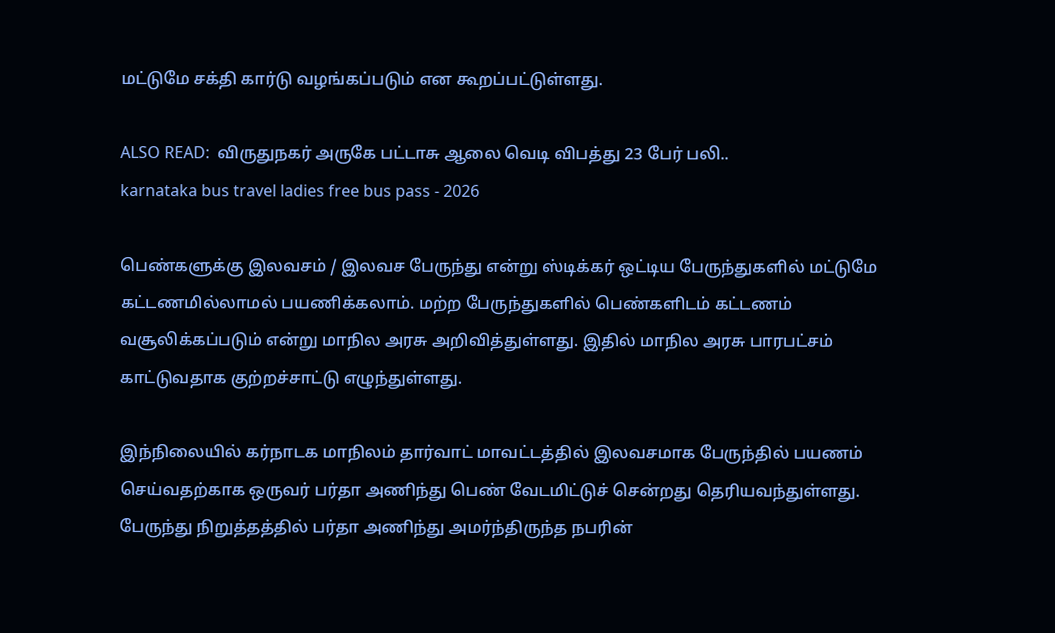மட்டுமே சக்தி கார்டு வழங்கப்படும் என கூறப்பட்டுள்ளது.

ALSO READ:  விருதுநகர் அருகே பட்டாசு ஆலை வெடி விபத்து 23 பேர் பலி..
karnataka bus travel ladies free bus pass - 2026

பெண்களுக்கு இலவசம் / இலவச பேருந்து என்று ஸ்டிக்கர் ஒட்டிய பேருந்துகளில் மட்டுமே கட்டணமில்லாமல் பயணிக்கலாம். மற்ற பேருந்துகளில் பெண்களிடம் கட்டணம் வசூலிக்கப்படும் என்று மாநில அரசு அறிவித்துள்ளது. இதில் மாநில அரசு பாரபட்சம் காட்டுவதாக குற்றச்சாட்டு எழுந்துள்ளது.

இந்நிலையில் கர்நாடக மாநிலம் தார்வாட் மாவட்டத்தில் இலவசமாக பேருந்தில் பயணம் செய்வதற்காக ஒருவர் பர்தா அணிந்து பெண் வேடமிட்டுச் சென்றது தெரியவந்துள்ளது. பேருந்து நிறுத்தத்தில் பர்தா அணிந்து அமர்ந்திருந்த நபரின்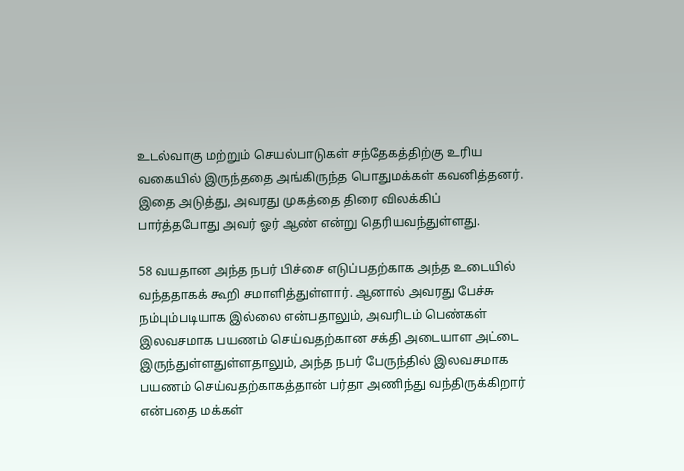உடல்வாகு மற்றும் செயல்பாடுகள் சந்தேகத்திற்கு உரிய வகையில் இருந்ததை அங்கிருந்த பொதுமக்கள் கவனித்தனர். இதை அடுத்து, அவரது முகத்தை திரை விலக்கிப் பார்த்தபோது அவர் ஓர் ஆண் என்று தெரியவந்துள்ளது.

58 வயதான அந்த நபர் பிச்சை எடுப்பதற்காக அந்த உடையில் வந்ததாகக் கூறி சமாளித்துள்ளார். ஆனால் அவரது பேச்சு நம்பும்படியாக இல்லை என்பதாலும், அவரிடம் பெண்கள் இலவசமாக பயணம் செய்வதற்கான சக்தி அடையாள அட்டை இருந்துள்ளதுள்ளதாலும், அந்த நபர் பேருந்தில் இலவசமாக பயணம் செய்வதற்காகத்தான் பர்தா அணிந்து வந்திருக்கிறார் என்பதை மக்கள்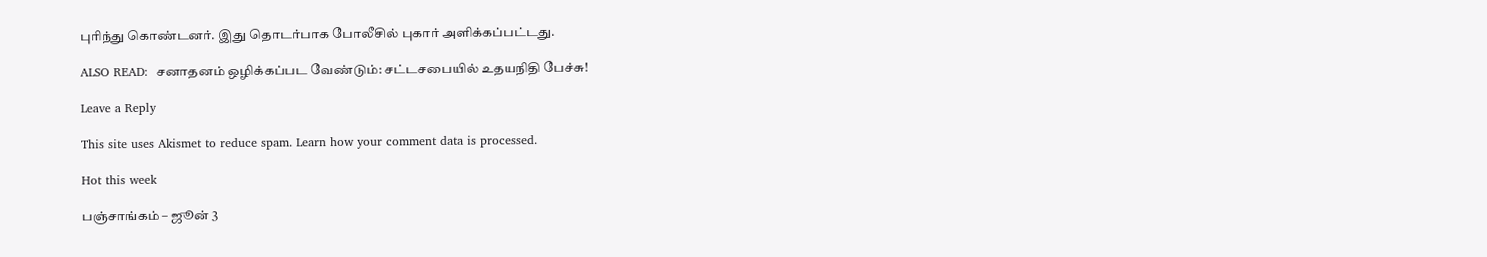புரிந்து கொண்டனர். இது தொடர்பாக போலீசில் புகார் அளிக்கப்பட்டது.

ALSO READ:  சனாதனம் ஒழிக்கப்பட வேண்டும்: சட்டசபையில் உதயநிதி பேச்சு!

Leave a Reply

This site uses Akismet to reduce spam. Learn how your comment data is processed.

Hot this week

பஞ்சாங்கம் – ஜூன் 3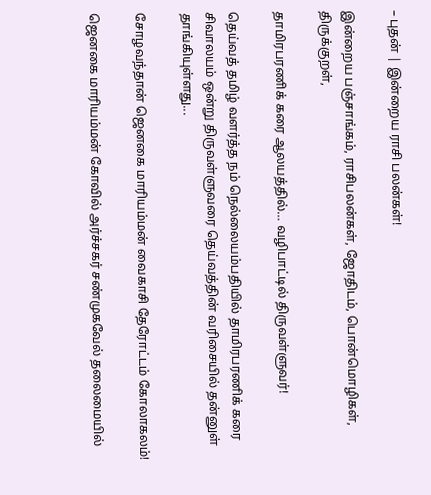– புதன் | இன்றைய ராசி பலன்கள்!

இன்றைய பஞ்சாங்கம், ராசிபலன்கள், ஜோதிடம், பொன்மொழிகள், திருக்குறள்,

தாமிரபரணிக் கரை ஆலயத்தில்… வழிபாட்டில் திருவள்ளுவர்!

தெய்வத் தமிழ் வளர்த்த நம் நெல்லையம்பதியில் தாமிரபரணிக் கரை சிவாலயம் ஒன்று திருவள்ளுவரை தெய்வத்தின் வரிசையில் தன்னுள் தாங்கியுள்ளது...

சோழவந்தான் ஜெனகை மாரியம்மன் வைகாசி தேரோட்டம் கோலாகலம்!

ஜெனகை மாரியம்மன் கோவில் அர்ச்சகர் சண்முகவேல் தலைமையில்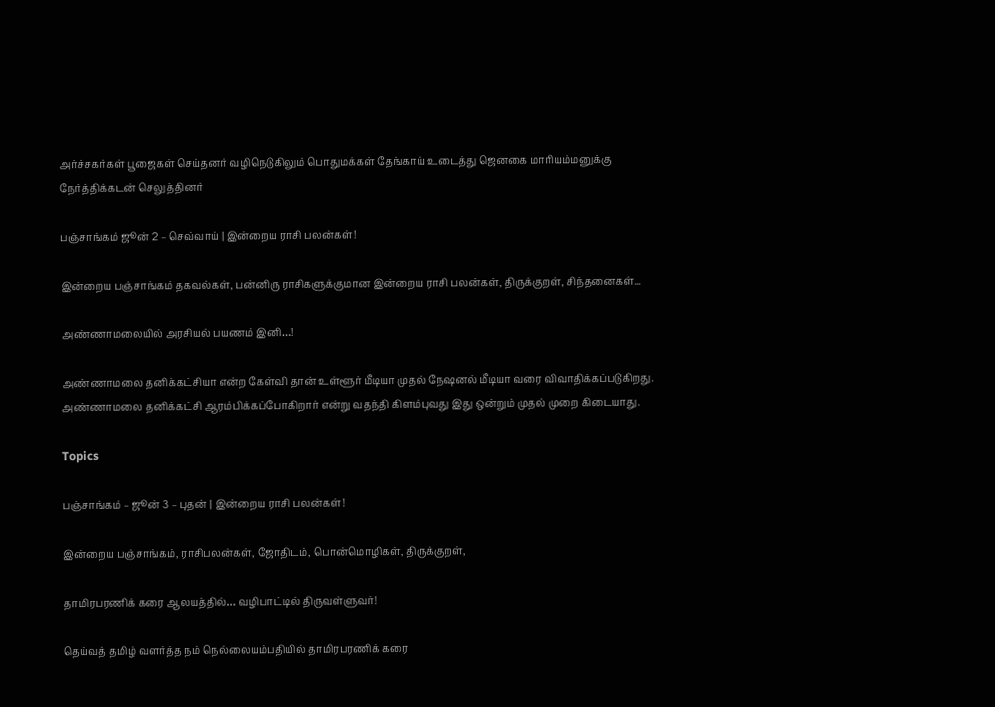அர்ச்சகர்கள் பூஜைகள் செய்தனர் வழிநெடுகிலும் பொதுமக்கள் தேங்காய் உடைத்து ஜெனகை மாரியம்மனுக்கு நேர்த்திக்கடன் செலுத்தினர்

பஞ்சாங்கம் ஜூன் 2 – செவ்வாய் | இன்றைய ராசி பலன்கள்!

இன்றைய பஞ்சாங்கம் தகவல்கள், பன்னிரு ராசிகளுக்குமான இன்றைய ராசி பலன்கள், திருக்குறள், சிந்தனைகள்...

அண்ணாமலையில் அரசியல் பயணம் இனி…!

அண்ணாமலை தனிக்கட்சியா என்ற கேள்வி தான் உள்ளூர் மீடியா முதல் நேஷனல் மீடியா வரை விவாதிக்கப்படுகிறது. அண்ணாமலை தனிக்கட்சி ஆரம்பிக்கப்போகிறார் என்று வதந்தி கிளம்புவது இது ஒன்றும் முதல் முறை கிடையாது.

Topics

பஞ்சாங்கம் – ஜூன் 3 – புதன் | இன்றைய ராசி பலன்கள்!

இன்றைய பஞ்சாங்கம், ராசிபலன்கள், ஜோதிடம், பொன்மொழிகள், திருக்குறள்,

தாமிரபரணிக் கரை ஆலயத்தில்… வழிபாட்டில் திருவள்ளுவர்!

தெய்வத் தமிழ் வளர்த்த நம் நெல்லையம்பதியில் தாமிரபரணிக் கரை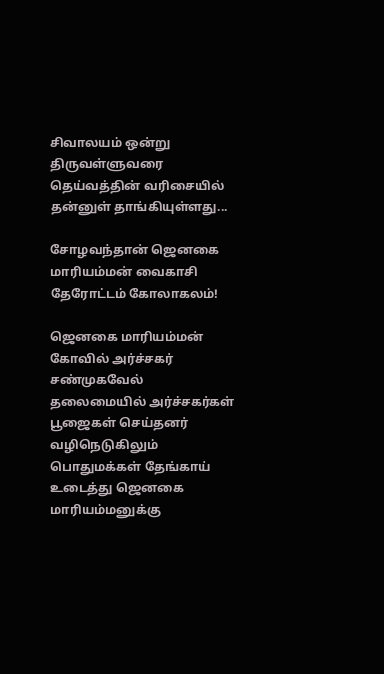சிவாலயம் ஒன்று திருவள்ளுவரை தெய்வத்தின் வரிசையில் தன்னுள் தாங்கியுள்ளது...

சோழவந்தான் ஜெனகை மாரியம்மன் வைகாசி தேரோட்டம் கோலாகலம்!

ஜெனகை மாரியம்மன் கோவில் அர்ச்சகர் சண்முகவேல் தலைமையில் அர்ச்சகர்கள் பூஜைகள் செய்தனர் வழிநெடுகிலும் பொதுமக்கள் தேங்காய் உடைத்து ஜெனகை மாரியம்மனுக்கு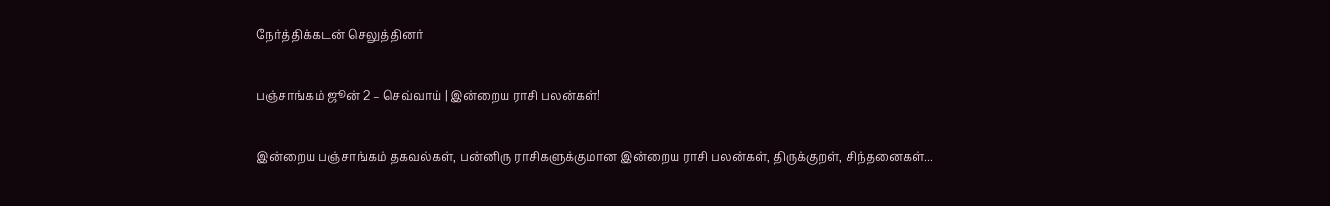நேர்த்திக்கடன் செலுத்தினர்

பஞ்சாங்கம் ஜூன் 2 – செவ்வாய் | இன்றைய ராசி பலன்கள்!

இன்றைய பஞ்சாங்கம் தகவல்கள், பன்னிரு ராசிகளுக்குமான இன்றைய ராசி பலன்கள், திருக்குறள், சிந்தனைகள்...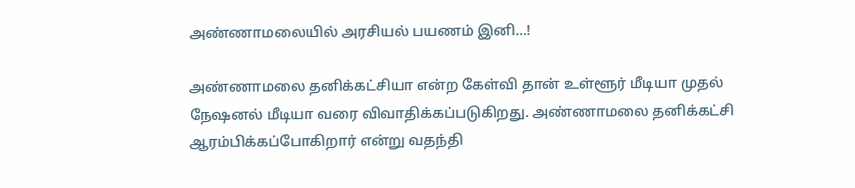அண்ணாமலையில் அரசியல் பயணம் இனி…!

அண்ணாமலை தனிக்கட்சியா என்ற கேள்வி தான் உள்ளூர் மீடியா முதல் நேஷனல் மீடியா வரை விவாதிக்கப்படுகிறது. அண்ணாமலை தனிக்கட்சி ஆரம்பிக்கப்போகிறார் என்று வதந்தி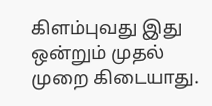கிளம்புவது இது ஒன்றும் முதல் முறை கிடையாது.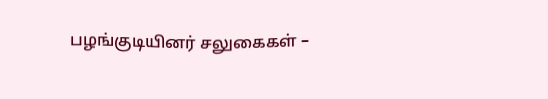பழங்குடியினர் சலுகைகள் –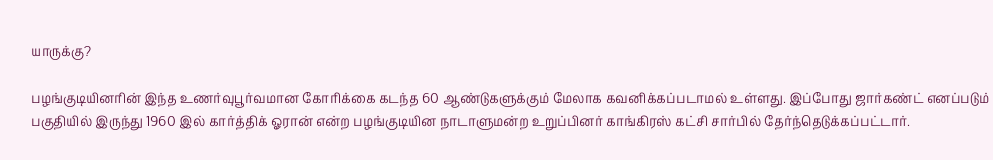யாருக்கு?

பழங்குடியினரின் இந்த உணர்வுபூர்வமான கோரிக்கை கடந்த 60 ஆண்டுகளுக்கும் மேலாக கவனிக்கப்படாமல் உள்ளது. இப்போது ஜார்கண்ட் எனப்படும் பகுதியில் இருந்து 1960 இல் கார்த்திக் ஓரான் என்ற பழங்குடியின நாடாளுமன்ற உறுப்பினர் காங்கிரஸ் கட்சி சார்பில் தேர்ந்தெடுக்கப்பட்டார்.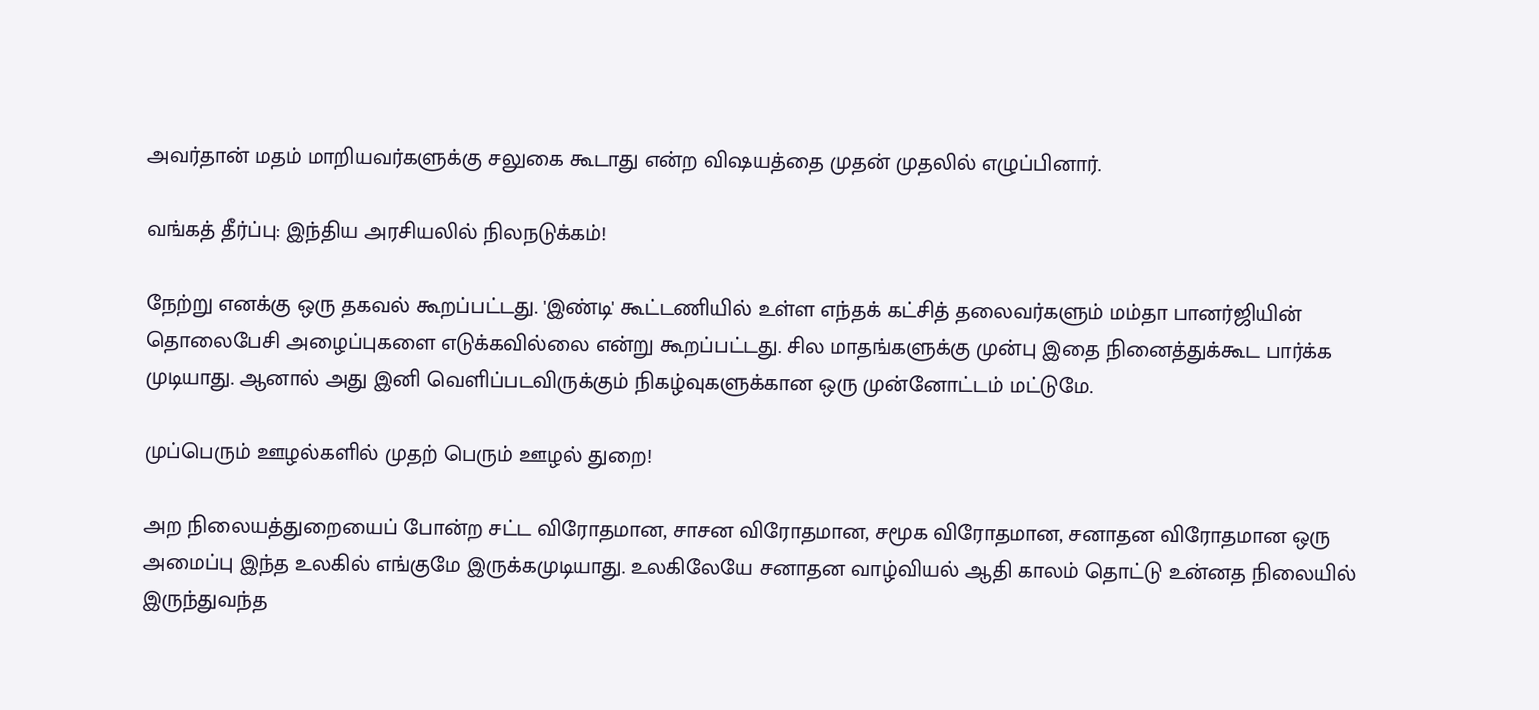அவர்தான் மதம் மாறியவர்களுக்கு சலுகை கூடாது என்ற விஷயத்தை முதன் முதலில் எழுப்பினார்.

வங்கத் தீர்ப்பு: இந்திய அரசியலில் நிலநடுக்கம்!

நேற்று எனக்கு ஒரு தகவல் கூறப்பட்டது. 'இண்டி' கூட்டணியில் உள்ள எந்தக் கட்சித் தலைவர்களும் மம்தா பானர்ஜியின் தொலைபேசி அழைப்புகளை எடுக்கவில்லை என்று கூறப்பட்டது. சில மாதங்களுக்கு முன்பு இதை நினைத்துக்கூட பார்க்க முடியாது. ஆனால் அது இனி வெளிப்படவிருக்கும் நிகழ்வுகளுக்கான ஒரு முன்னோட்டம் மட்டுமே.

முப்பெரும் ஊழல்களில் முதற் பெரும் ஊழல் துறை!

அற நிலையத்துறையைப் போன்ற சட்ட விரோதமான, சாசன விரோதமான, சமூக விரோதமான, சனாதன விரோதமான ஒரு அமைப்பு இந்த உலகில் எங்குமே இருக்கமுடியாது. உலகிலேயே சனாதன வாழ்வியல் ஆதி காலம் தொட்டு உன்னத நிலையில் இருந்துவந்த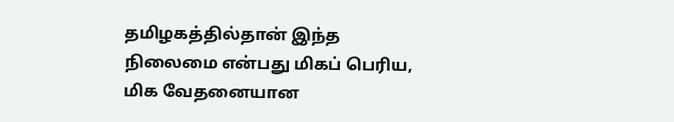தமிழகத்தில்தான் இந்த நிலைமை என்பது மிகப் பெரிய, மிக வேதனையான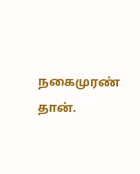நகைமுரண் தான்.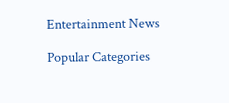Entertainment News

Popular Categories